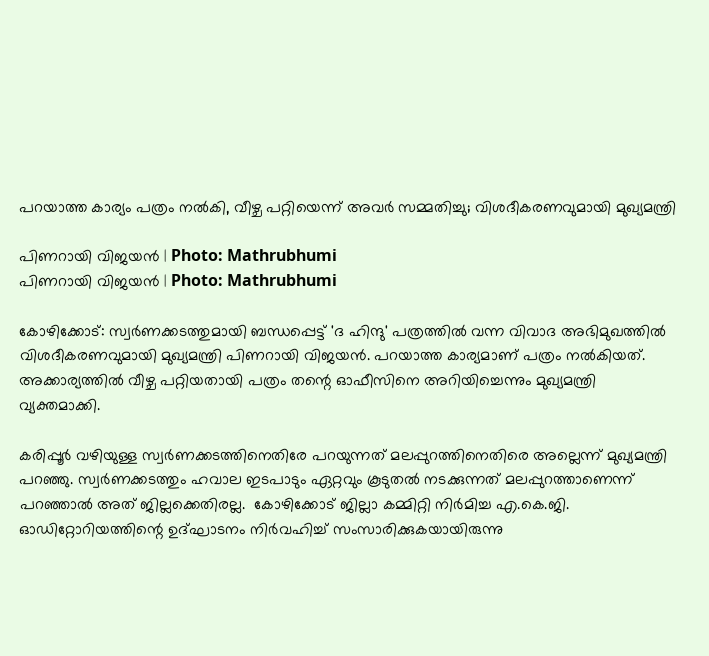പറയാത്ത കാര്യം പത്രം നല്‍കി, വീഴ്ച പറ്റിയെന്ന് അവര്‍ സമ്മതിച്ചു; വിശദീകരണവുമായി മുഖ്യമന്ത്രി

പിണറായി വിജയന്‍ | Photo: Mathrubhumi
പിണറായി വിജയന്‍ | Photo: Mathrubhumi

കോഴിക്കോട്: സ്വർണക്കടത്തുമായി ബന്ധപ്പെട്ട് 'ദ ഹിന്ദു' പത്രത്തിൽ വന്ന വിവാദ അഭിമുഖത്തിൽ വിശദീകരണവുമായി മുഖ്യമന്ത്രി പിണറായി വിജയൻ. പറയാത്ത കാര്യമാണ് പത്രം നൽകിയത്. അക്കാര്യത്തിൽ വീഴ്ച പറ്റിയതായി പത്രം തന്റെ ഓഫീസിനെ അറിയിച്ചെന്നും മുഖ്യമന്ത്രി വ്യക്തമാക്കി.

കരിപ്പൂർ വഴിയുള്ള സ്വർണക്കടത്തിനെതിരേ പറയുന്നത് മലപ്പുറത്തിനെതിരെ അല്ലെന്ന് മുഖ്യമന്ത്രി പറഞ്ഞു. സ്വർണക്കടത്തും ഹവാല ഇടപാടും ഏറ്റവും കൂടുതൽ നടക്കുന്നത് മലപ്പുറത്താണെന്ന് പറഞ്ഞാൽ അത് ജില്ലക്കെതിരല്ല.  കോഴിക്കോട് ജില്ലാ കമ്മിറ്റി നിർമിച്ച എ.കെ.ജി. ഓഡിറ്റോറിയത്തിന്റെ ഉദ്ഘാടനം നിർവഹിച്ച് സംസാരിക്കുകയായിരുന്നു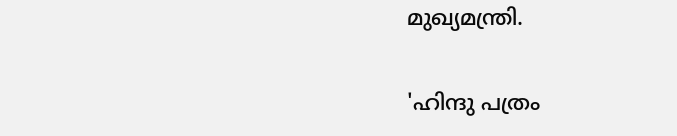മുഖ്യമന്ത്രി.

'ഹിന്ദു പത്രം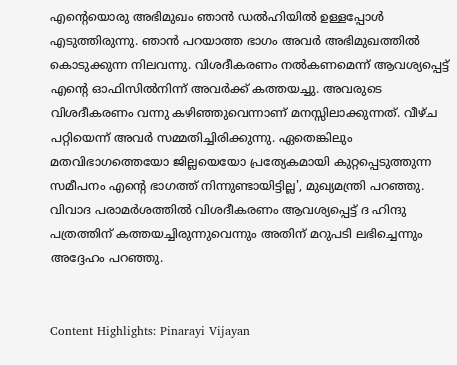എന്റെയൊരു അഭിമുഖം ഞാൻ ഡൽഹിയിൽ ഉള്ളപ്പോൾ എടുത്തിരുന്നു. ഞാൻ പറയാത്ത ഭാഗം അവർ അഭിമുഖത്തിൽ കൊടുക്കുന്ന നിലവന്നു. വിശദീകരണം നൽകണമെന്ന് ആവശ്യപ്പെട്ട് എന്റെ ഓഫിസിൽനിന്ന് അവർക്ക് കത്തയച്ചു. അവരുടെ വിശദീകരണം വന്നു കഴിഞ്ഞുവെന്നാണ് മനസ്സിലാക്കുന്നത്. വീഴ്ച പറ്റിയെന്ന് അവർ സമ്മതിച്ചിരിക്കുന്നു. ഏതെങ്കിലും മതവിഭാഗത്തെയോ ജില്ലയെയോ പ്രത്യേകമായി കുറ്റപ്പെടുത്തുന്ന സമീപനം എന്റെ ഭാഗത്ത് നിന്നുണ്ടായിട്ടില്ല', മുഖ്യമന്ത്രി പറഞ്ഞു. വിവാദ പരാമർശത്തിൽ വിശദീകരണം ആവശ്യപ്പെട്ട് ദ ഹിന്ദു പത്രത്തിന് കത്തയച്ചിരുന്നുവെന്നും അതിന് മറുപടി ലഭിച്ചെന്നും അദ്ദേഹം പറഞ്ഞു.


Content Highlights: Pinarayi Vijayan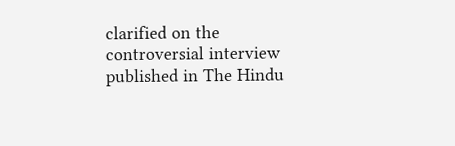clarified on the controversial interview published in The Hindu